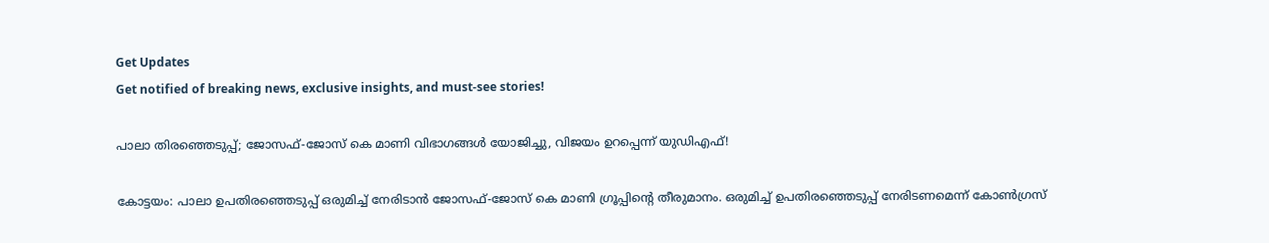Get Updates
Get notified of breaking news, exclusive insights, and must-see stories!

പാലാ തിരഞ്ഞെടുപ്പ്; ജോസഫ്-ജോസ് കെ മാണി വിഭാഗങ്ങൾ‌ യോജിച്ചു, വിജയം ഉറപ്പെന്ന് യു‍ഡിഎഫ്!

കോട്ടയം: പാലാ ഉപതിരഞ്ഞെടുപ്പ് ഒരുമിച്ച് നേരിടാൻ ജോസഫ്-ജോസ് കെ മാണി ഗ്രൂപ്പിന്റെ തീരുമാനം. ഒരുമിച്ച് ഉപതിരഞ്ഞെടുപ്പ് നേരിടണമെന്ന് കോൺഗ്രസ്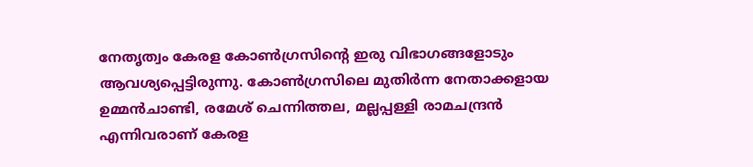നേതൃത്വം കേരള കോൺഗ്രസിന്റെ ഇരു വിഭാഗങ്ങളോടും ആവശ്യപ്പെട്ടിരുന്നു. കോൺഗ്രസിലെ മുതിർ‌ന്ന നേതാക്കളായ ഉമ്മൻചാണ്ടി, രമേശ് ചെന്നിത്തല, മല്ലപ്പള്ളി രാമചന്ദ്രൻ എന്നിവരാണ് കേരള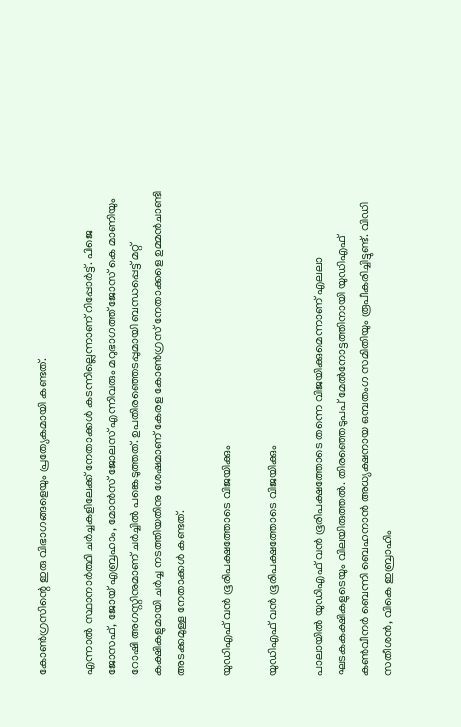കോൺഗ്രസിന്റെ ഇരു വിഭാഗങ്ങളെയും പ്രത്യേകമായി കണ്ടത്.

എന്നാൽ സ്ഥാനാർത്ഥി ചർച്ചകളിലേക്ക് നേതാക്കൾ കടന്നില്ലെന്നാണ് റിപ്പോർട്ട്. പിജെ ജോസഫ്, ജോയ് എബ്രഹാം, മോൻസ് ജോലസ് എന്നിവരും മറുഭാഗത്ത് ജോസ് കെ മാണിയും റോഷി അഗസ്റ്റിനുമാണ് ചർച്ചിൽ പങ്കെടുത്തത്. ഉപതിരഞ്ഞെടപ്പുമായി ബന്ധപ്പെട്ട് മറ്റ് കക്ഷികളുമായി ചർച്ച നടത്തിയതിനു ശേഷമാണ് കേരള കോൺഗ്രസ് നേതാക്കളെ ഉമ്മൻചാണ്ടി അടക്കമുള്ള നേതാക്കൾ കണ്ടത്.

യുഡിഎഫ് വൻ ഭൂരിപക്ഷത്തോടെ വിജയിക്കും

യുഡിഎഫ് വൻ ഭൂരിപക്ഷത്തോടെ വിജയിക്കും

പാലായിൽ യുഡിഎഫ് വൻ ഭൂരിപക്ഷത്തോടെ തന്നെ വിജയിക്കുമെന്നാണ് എലലാ ഘടകകക്ഷികളുടെയും വിലയിരുത്തൽ. തിരഞ്ഞെടുപപ് മേൽനോട്ടത്തിനായി യുഡിഎഫ് കൺവീനർ ബെന്നി ബെഹനാൻ അധ്യക്ഷനായ ഒമ്പതംഗ സമിതിയും രൂപീകരിച്ചിട്ടുണ്ട്. വിഡി സതീശൻ, വികെ ഇബ്രാഹിം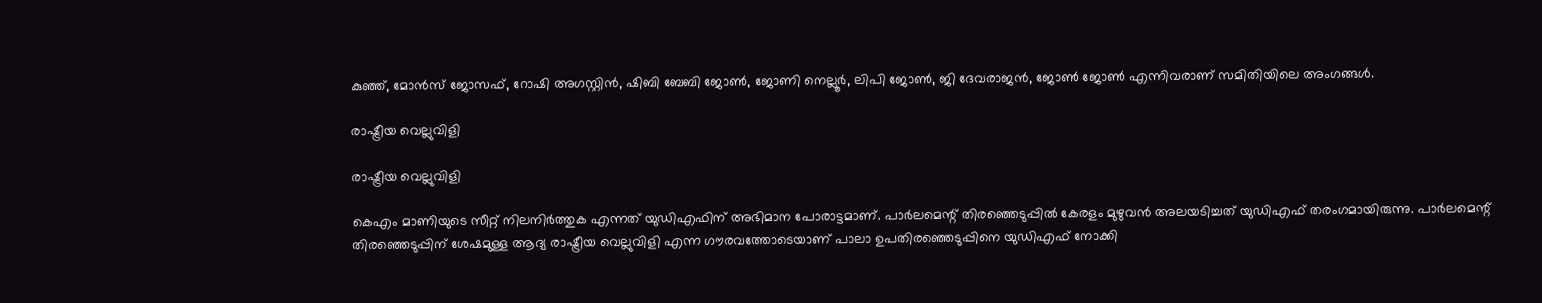കുഞ്ഞ്, മോൻസ് ജോസഫ്, റോഷി അഗസ്റ്റിൻ, ഷിബി ബേബി ജോൺ, ജോണി നെല്ലൂർ, ലിപി ജോൺ, ജി ദേവരാജൻ, ജോൺ ജോൺ എന്നിവരാണ് സമിതിയിലെ അംഗങ്ങൾ.

രാഷ്ട്രീയ വെല്ലുവിളി

രാഷ്ട്രീയ വെല്ലുവിളി

കെഎം മാണിയുടെ സീറ്റ് നിലനിർത്തുക എന്നത് യുഡിഎഫിന് അഭിമാന പോരാട്ടമാണ്. പാർലമെന്റ് തിരഞ്ഞെടുപ്പിൽ കേരളം മുഴുവൻ അലയടിച്ചത് യുഡിഎഫ് തരംഗമായിരുന്നു. പാർലമെന്റ് തിരഞ്ഞെടുപ്പിന് ശേഷമുള്ള ആദ്യ രാഷ്ട്രീയ വെല്ലുവിളി എന്ന ഗൗരവത്തോടെയാണ് പാലാ ഉപതിരഞ്ഞെടുപ്പിനെ യുഡിഎഫ് നോക്കി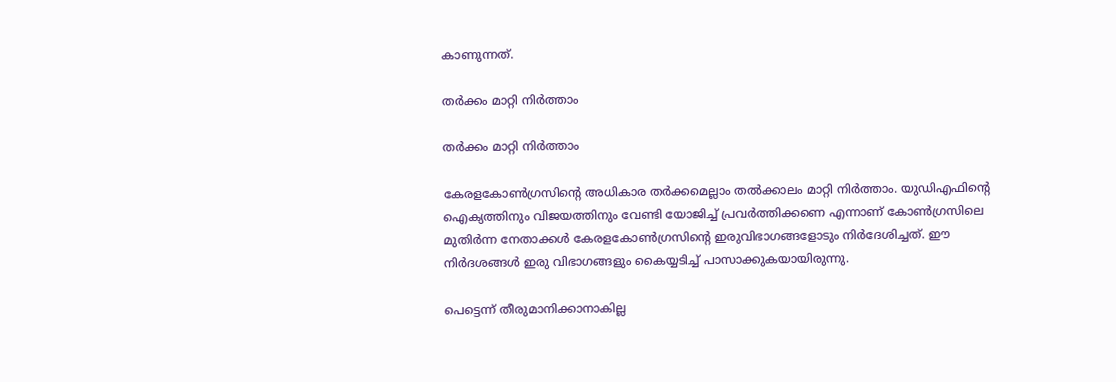കാണുന്നത്.

തർക്കം മാറ്റി നിർത്താം

തർക്കം മാറ്റി നിർത്താം

കേരളകോൺഗ്രസിന്റെ അധികാര തർക്കമെല്ലാം തൽക്കാലം മാറ്റി നിർത്താം. യുഡിഎഫിന്റെ ഐക്യത്തിനും വിജയത്തിനും വേണ്ടി യോജിച്ച് പ്രവർത്തിക്കണെ എന്നാണ് കോൺഗ്രസിലെ മുതിർന്ന നേതാക്കൾ കേരളകോൺഗ്രസിന്റെ ഇരുവിഭാഗങ്ങളോടും നിർദേശിച്ചത്. ഈ നിർദശങ്ങൾ‌ ഇരു വിഭാഗങ്ങളും കൈയ്യടിച്ച് പാസാക്കുകയായിരുന്നു.

പെട്ടെന്ന് തീരുമാനിക്കാനാകില്ല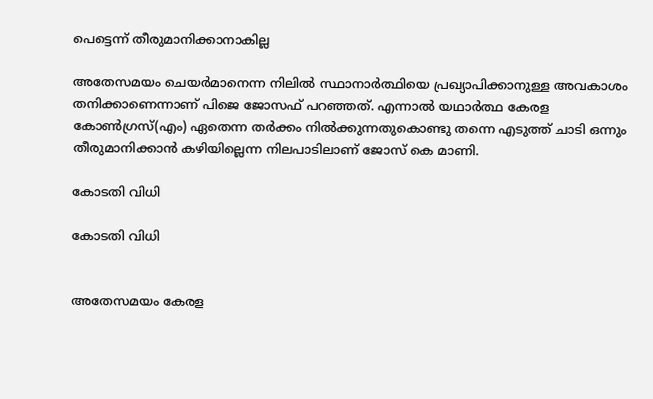പെട്ടെന്ന് തീരുമാനിക്കാനാകില്ല

അതേസമയം ചെയർമാനെന്ന നിലിൽ സ്ഥാനാർത്ഥിയെ പ്രഖ്യാപിക്കാനുള്ള അവകാശം തനിക്കാണെന്നാണ് പിജെ ജോസഫ് പറഞ്ഞത്. എന്നാൽ യഥാർത്ഥ കേരള കോൺഗ്രസ്(എം) ഏതെന്ന തർക്കം നിൽക്കുന്നതുകൊണ്ടു തന്നെ എടുത്ത് ചാടി ഒന്നും തീരുമാനിക്കാൻ കഴിയില്ലെന്ന നിലപാടിലാണ് ജോസ് കെ മാണി.

കോടതി വിധി

കോടതി വിധി


അതേസമയം കേരള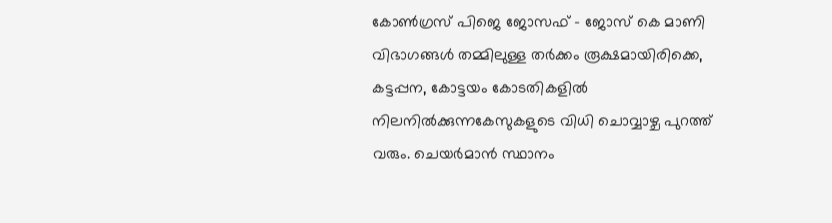കോൺഗ്രസ്‌ പിജെ ജോസഫ് - ജോസ് കെ മാണി വിഭാഗങ്ങൾ തമ്മിലുള്ള തർക്കം രൂക്ഷമായിരിക്കെ, കട്ടപ്പന, കോട്ടയം കോടതികളിൽ നിലനിൽക്കുന്നകേസുകളുടെ വിധി ചൊവ്വാഴ്ച പുറത്ത് വരും. ചെയർമാൻ സ്ഥാനം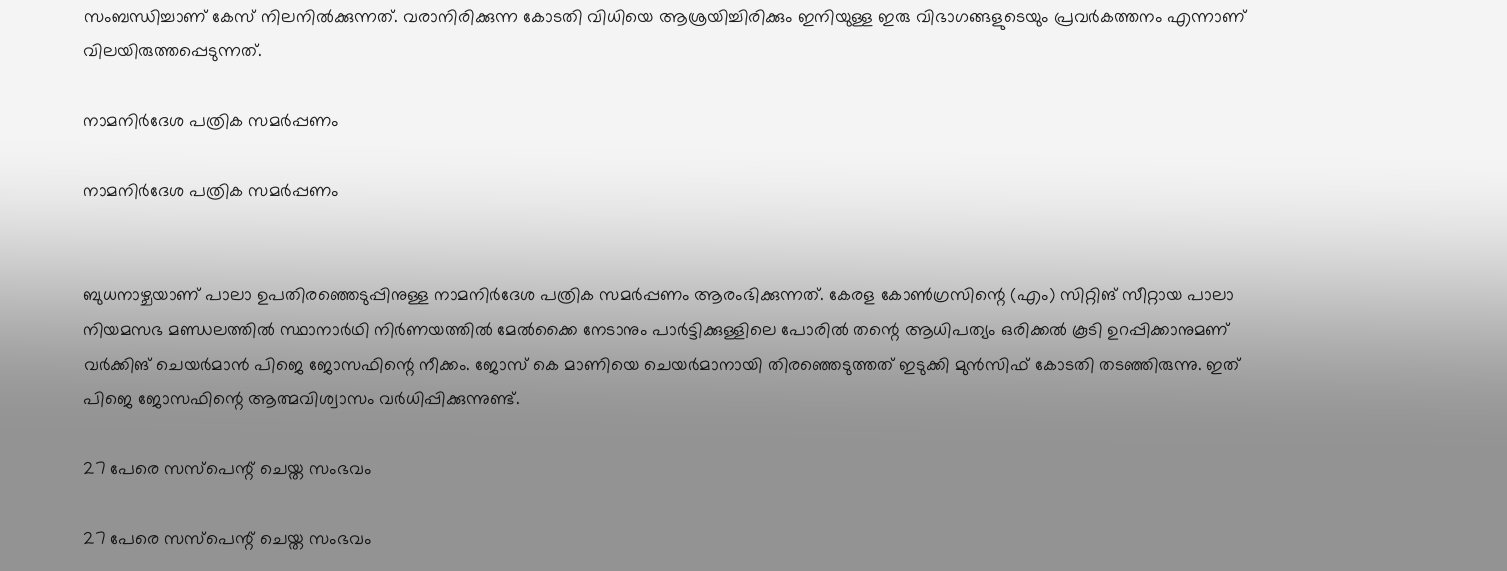സംബന്ധിച്ചാണ് കേസ് നിലനിൽക്കുന്നത്. വരാനിരിക്കുന്ന കോടതി വിധിയെ ആശ്രയിച്ചിരിക്കും ഇനിയുള്ള ഇരു വിഭാഗങ്ങളുടെയും പ്രവർകത്തനം എന്നാണ് വിലയിരുത്തപ്പെടുന്നത്.

നാമനിർദേശ പത്രിക സമർപ്പണം

നാമനിർദേശ പത്രിക സമർപ്പണം


ബുധനാഴ്ചയാണ് പാലാ ഉപതിരഞ്ഞെടുപ്പിനുള്ള നാമനിർദേശ പത്രിക സമർപ്പണം ആരംഭിക്കുന്നത്. കേരള കോൺഗ്രസിന്റെ (എം) സിറ്റിങ് സീറ്റായ പാലാ നിയമസഭ മണ്ഡലത്തിൽ സ്ഥാനാർഥി നിർണയത്തിൽ മേൽക്കൈ നേടാനും പാർട്ടിക്കുള്ളിലെ പോരിൽ തന്റെ ആധിപത്യം ഒരിക്കൽ കൂടി ഉറപ്പിക്കാനുമണ് വർക്കിങ് ചെയർമാൻ പിജെ ജോസഫിന്റെ നീക്കം. ജോസ് കെ മാണിയെ ചെയർമാനായി തിരഞ്ഞെടുത്തത് ഇടുക്കി മുൻസിഫ് കോടതി തടഞ്ഞിരുന്നു. ഇത് പിജെ ജോസഫിന്റെ ആത്മവിശ്വാസം വർധിപ്പിക്കുന്നുണ്ട്.

27 പേരെ സസ്പെന്റ് ചെയ്ത സംഭവം

27 പേരെ സസ്പെന്റ് ചെയ്ത സംഭവം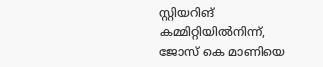സ്റ്റിയറിങ് കമ്മിറ്റിയിൽനിന്ന്, ജോസ് കെ മാണിയെ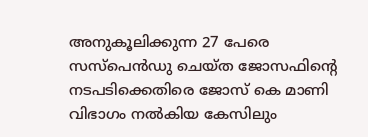അനുകൂലിക്കുന്ന 27 പേരെ സസ്പെൻഡു ചെയ്ത ജോസഫിന്റെ നടപടിക്കെതിരെ ജോസ് കെ മാണി വിഭാഗം നൽകിയ കേസിലും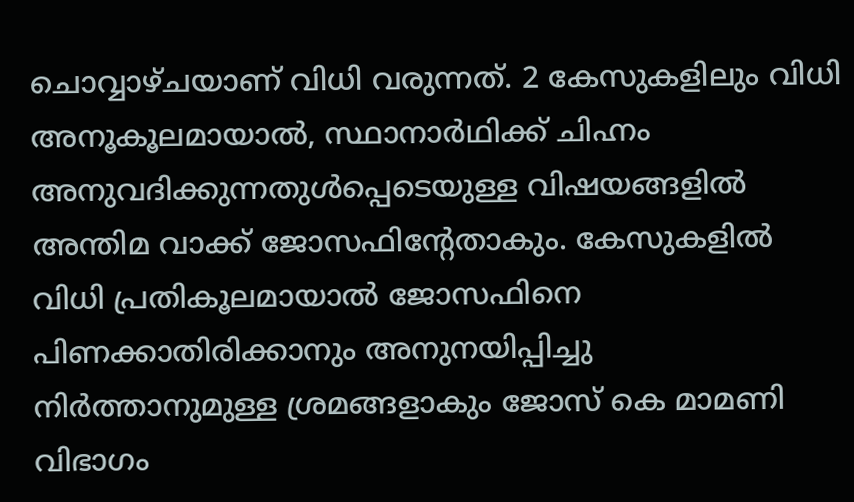ചൊവ്വാഴ്ചയാണ് വിധി വരുന്നത്. 2 കേസുകളിലും വിധി അനൂകൂലമായാൽ, സ്ഥാനാർഥിക്ക് ചിഹ്നം അനുവദിക്കുന്നതുൾപ്പെടെയുള്ള വിഷയങ്ങളിൽ അന്തിമ വാക്ക് ജോസഫിന്റേതാകും. കേസുകളിൽ വിധി പ്രതികൂലമായാൽ ജോസഫിനെ പിണക്കാതിരിക്കാനും അനുനയിപ്പിച്ചു നിർത്താനുമുള്ള ശ്രമങ്ങളാകും ജോസ് കെ മാമണി വിഭാഗം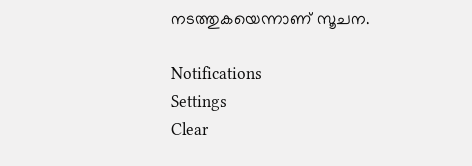നടത്തുകയെന്നാണ് സൂചന.

Notifications
Settings
Clear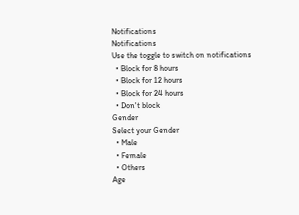Notifications
Notifications
Use the toggle to switch on notifications
  • Block for 8 hours
  • Block for 12 hours
  • Block for 24 hours
  • Don't block
Gender
Select your Gender
  • Male
  • Female
  • Others
Age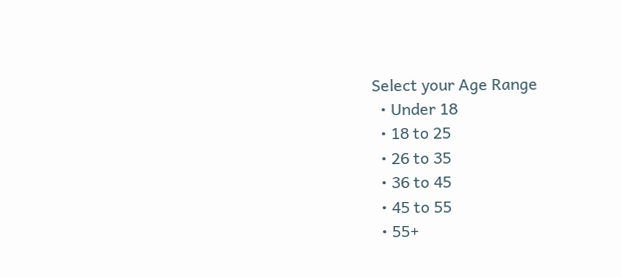Select your Age Range
  • Under 18
  • 18 to 25
  • 26 to 35
  • 36 to 45
  • 45 to 55
  • 55+